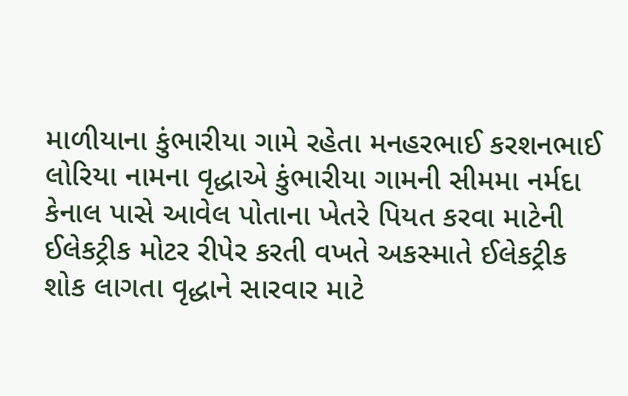માળીયાના કુંભારીયા ગામે રહેતા મનહરભાઈ કરશનભાઈ લોરિયા નામના વૃદ્ધાએ કુંભારીયા ગામની સીમમા નર્મદા કેનાલ પાસે આવેલ પોતાના ખેતરે પિયત કરવા માટેની ઈલેકટ્રીક મોટર રીપેર કરતી વખતે અકસ્માતે ઈલેકટ્રીક શોક લાગતા વૃદ્ધાને સારવાર માટે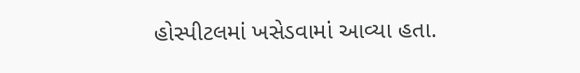હોસ્પીટલમાં ખસેડવામાં આવ્યા હતા.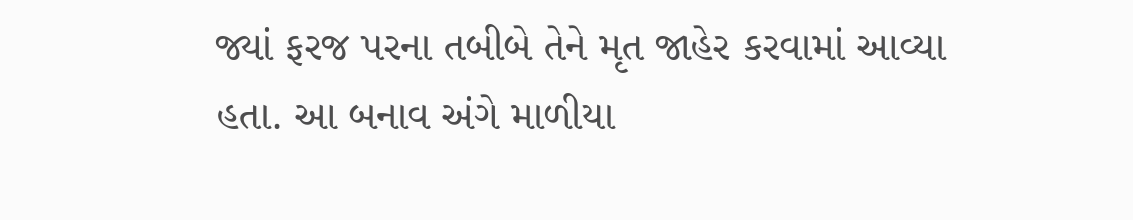જ્યાં ફરજ પરના તબીબે તેને મૃત જાહેર કરવામાં આવ્યા હતા. આ બનાવ અંગે માળીયા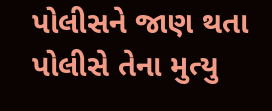પોલીસને જાણ થતા પોલીસે તેના મુત્યુ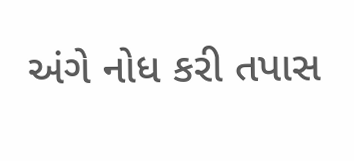અંગે નોધ કરી તપાસ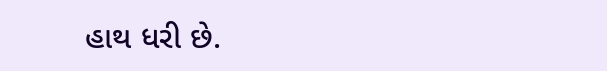હાથ ધરી છે.